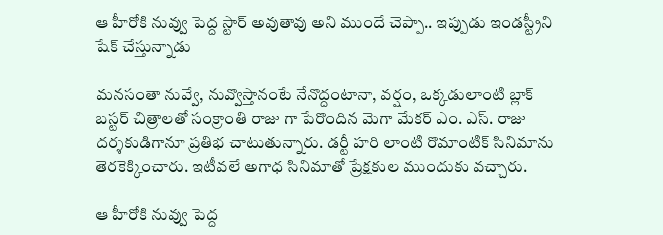ఆ హీరోకి నువ్వు పెద్ద స్టార్ అవుతావు అని ముందే చెప్పా.. ఇప్పుడు ఇండస్ట్రీని షేక్ చేస్తున్నాడు

మనసంతా నువ్వే, నువ్వొస్తానంటే నేనొద్దంటానా, వర్షం, ఒక్కడులాంటి బ్లాక్ బస్టర్ చిత్రాలతో సంక్రాంతి రాజు గా పేరొందిన మెగా మేకర్ ఎం. ఎస్. రాజు దర్శకుడిగానూ ప్రతిభ చాటుతున్నారు. డర్టీ హరి లాంటి రొమాంటిక్ సినిమాను తెరకెక్కించారు. ఇటీవలే అగాధ సినిమాతో ప్రేక్షకుల ముందుకు వచ్చారు.

ఆ హీరోకి నువ్వు పెద్ద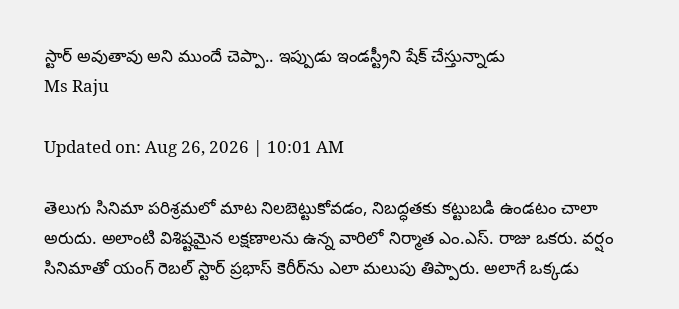స్టార్ అవుతావు అని ముందే చెప్పా.. ఇప్పుడు ఇండస్ట్రీని షేక్ చేస్తున్నాడు
Ms Raju

Updated on: Aug 26, 2026 | 10:01 AM

తెలుగు సినిమా పరిశ్రమలో మాట నిలబెట్టుకోవడం, నిబద్ధతకు కట్టుబడి ఉండటం చాలా అరుదు. అలాంటి విశిష్టమైన లక్షణాలను ఉన్న వారిలో నిర్మాత ఎం.ఎస్. రాజు ఒకరు. వర్షం సినిమాతో యంగ్ రెబల్ స్టార్ ప్రభాస్ కెరీర్‌ను ఎలా మలుపు తిప్పారు. అలాగే ఒక్కడు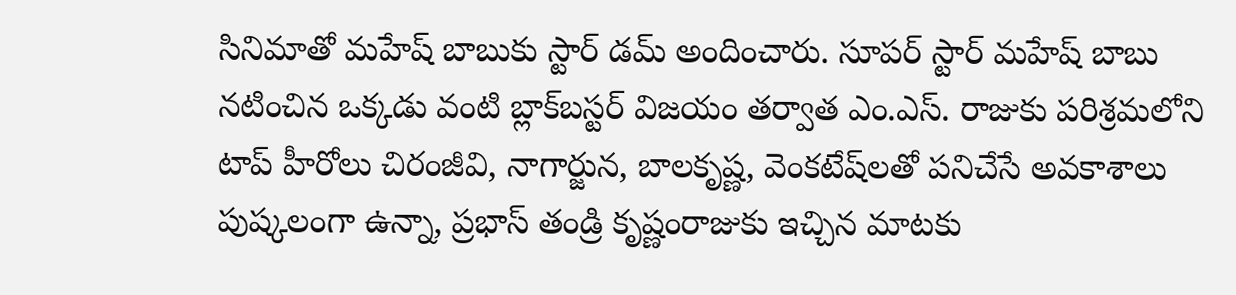సినిమాతో మహేష్ బాబుకు స్టార్ డమ్ అందించారు. సూపర్ స్టార్ మహేష్ బాబు నటించిన ఒక్కడు వంటి బ్లాక్‌బస్టర్ విజయం తర్వాత ఎం.ఎస్. రాజుకు పరిశ్రమలోని టాప్ హీరోలు చిరంజీవి, నాగార్జున, బాలకృష్ణ, వెంకటేష్‌లతో పనిచేసే అవకాశాలు పుష్కలంగా ఉన్నా, ప్రభాస్ తండ్రి కృష్ణంరాజుకు ఇచ్చిన మాటకు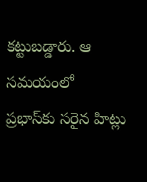కట్టుబడ్డారు. ఆ సమయంలో ప్రభాస్‌కు సరైన హిట్లు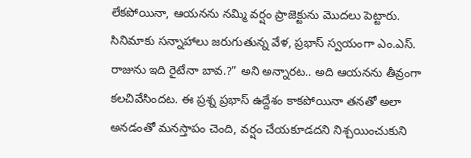లేకపోయినా, ఆయనను నమ్మి వర్షం ప్రాజెక్టును మొదలు పెట్టారు. సినిమాకు సన్నాహాలు జరుగుతున్న వేళ, ప్రభాస్ స్వయంగా ఎం.ఎస్. రాజును ఇది రైటేనా బావ.?” అని అన్నారట.. అది ఆయనను తీవ్రంగా కలచివేసిందట. ఈ ప్రశ్న ప్రభాస్ ఉద్దేశం కాకపోయినా తనతో అలా అనడంతో మనస్తాపం చెంది, వర్షం చేయకూడదని నిశ్చయించుకుని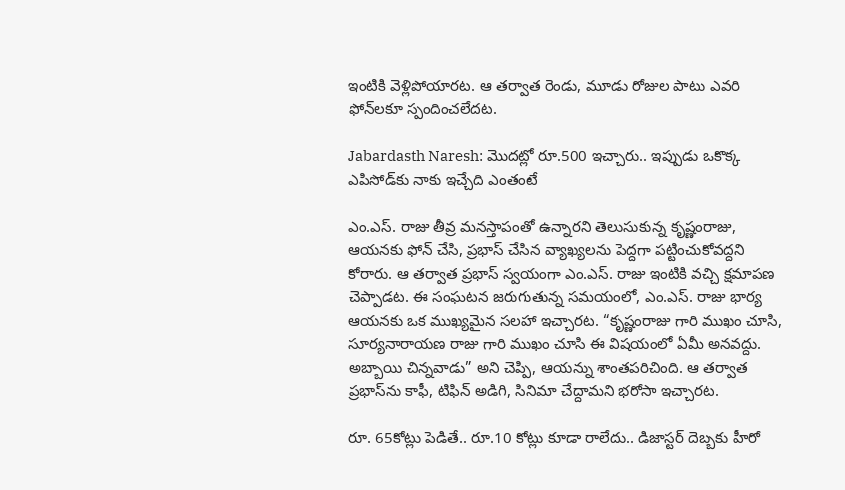ఇంటికి వెళ్లిపోయారట. ఆ తర్వాత రెండు, మూడు రోజుల పాటు ఎవరి ఫోన్‌లకూ స్పందించలేదట.

Jabardasth Naresh: మొదట్లో రూ.500 ఇచ్చారు.. ఇప్పుడు ఒకొక్క ఎపిసోడ్‌కు నాకు ఇచ్చేది ఎంతంటే

ఎం.ఎస్. రాజు తీవ్ర మనస్తాపంతో ఉన్నారని తెలుసుకున్న కృష్ణంరాజు, ఆయనకు ఫోన్ చేసి, ప్రభాస్ చేసిన వ్యాఖ్యలను పెద్దగా పట్టించుకోవద్దని కోరారు. ఆ తర్వాత ప్రభాస్ స్వయంగా ఎం.ఎస్. రాజు ఇంటికి వచ్చి క్షమాపణ చెప్పాడట. ఈ సంఘటన జరుగుతున్న సమయంలో, ఎం.ఎస్. రాజు భార్య ఆయనకు ఒక ముఖ్యమైన సలహా ఇచ్చారట. “కృష్ణంరాజు గారి ముఖం చూసి, సూర్యనారాయణ రాజు గారి ముఖం చూసి ఈ విషయంలో ఏమీ అనవద్దు. అబ్బాయి చిన్నవాడు” అని చెప్పి, ఆయన్ను శాంతపరిచింది. ఆ తర్వాత ప్రభాస్‌ను కాఫీ, టిఫిన్ అడిగి, సినిమా చేద్దామని భరోసా ఇచ్చారట.

రూ. 65కోట్లు పెడితే.. రూ.10 కోట్లు కూడా రాలేదు.. డిజాస్టర్ దెబ్బకు హీరో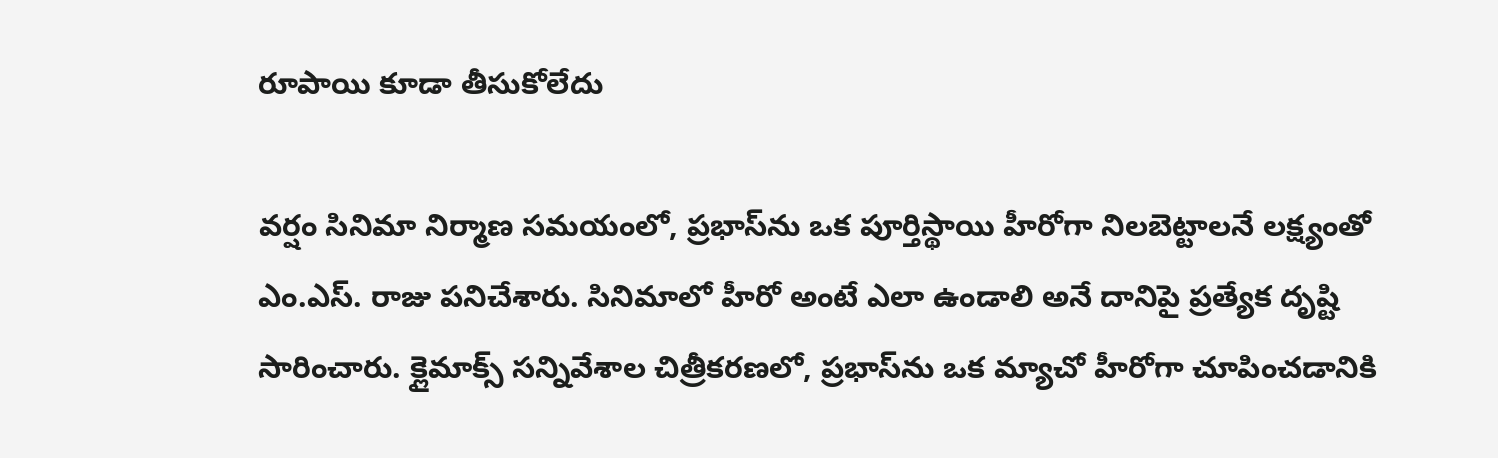రూపాయి కూడా తీసుకోలేదు

వర్షం సినిమా నిర్మాణ సమయంలో, ప్రభాస్‌ను ఒక పూర్తిస్థాయి హీరోగా నిలబెట్టాలనే లక్ష్యంతో ఎం.ఎస్. రాజు పనిచేశారు. సినిమాలో హీరో అంటే ఎలా ఉండాలి అనే దానిపై ప్రత్యేక దృష్టి సారించారు. క్లైమాక్స్ సన్నివేశాల చిత్రీకరణలో, ప్రభాస్‌ను ఒక మ్యాచో హీరోగా చూపించడానికి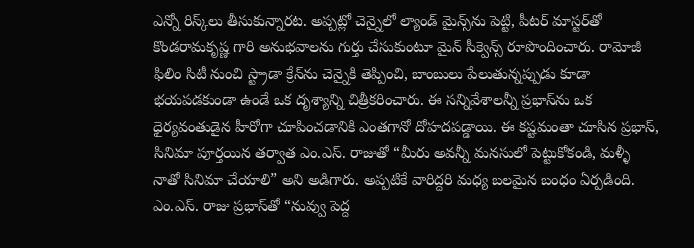ఎన్నో రిస్క్‌లు తీసుకున్నారట. అప్పట్లో చెన్నైలో ల్యాండ్ మైన్స్‌ను పెట్టి, పీటర్ మాస్టర్‌తో కొండరామకృష్ణ గారి అనుభవాలను గుర్తు చేసుకుంటూ మైన్ సీక్వెన్స్ రూపొందించారు. రామోజీ ఫిలిం సిటీ నుంచి స్ట్రాడా క్రేన్‌ను చెన్నైకి తెప్పించి, బాంబులు పేలుతున్నప్పుడు కూడా భయపడకుండా ఉండే ఒక దృశ్యాన్ని చిత్రీకరించారు. ఈ సన్నివేశాలన్నీ ప్రభాస్‌ను ఒక ధైర్యవంతుడైన హీరోగా చూపించడానికి ఎంతగానో దోహదపడ్డాయి. ఈ కష్టమంతా చూసిన ప్రభాస్, సినిమా పూర్తయిన తర్వాత ఎం.ఎస్. రాజుతో “మీరు అవన్నీ మనసులో పెట్టుకోకండి, మళ్ళీ నాతో సినిమా చేయాలి” అని అడిగారు. అప్పటికే వారిద్దరి మధ్య బలమైన బంధం ఏర్పడింది. ఎం.ఎస్. రాజు ప్రభాస్‌తో “నువ్వు పెద్ద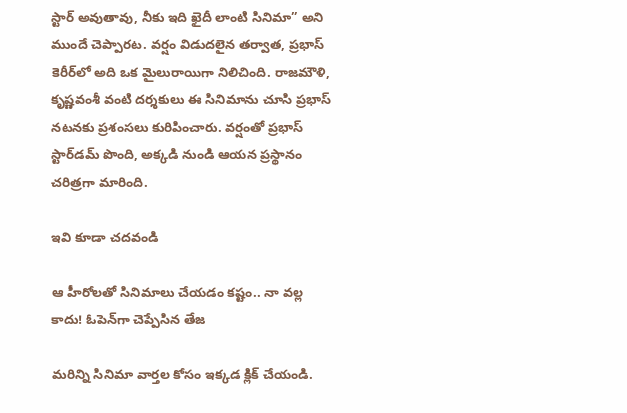స్టార్ అవుతావు, నీకు ఇది ఖైదీ లాంటి సినిమా” అని ముందే చెప్పారట. వర్షం విడుదలైన తర్వాత, ప్రభాస్ కెరీర్‌లో అది ఒక మైలురాయిగా నిలిచింది. రాజమౌళి, కృష్ణవంశీ వంటి దర్శకులు ఈ సినిమాను చూసి ప్రభాస్ నటనకు ప్రశంసలు కురిపించారు. వర్షంతో ప్రభాస్ స్టార్‌డమ్ పొంది, అక్కడి నుండి ఆయన ప్రస్థానం చరిత్రగా మారింది.

ఇవి కూడా చదవండి

ఆ హీరోలతో సినిమాలు చేయడం కష్టం.. నా వల్ల కాదు! ఓపెన్‌గా చెప్పేసిన తేజ

మరిన్ని సినిమా వార్తల కోసం ఇక్కడ క్లిక్ చేయండి.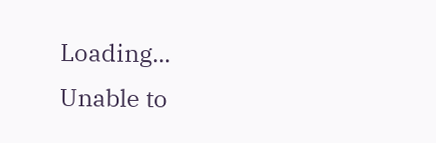Loading...
Unable to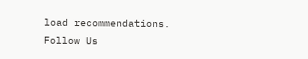load recommendations.
Follow Us